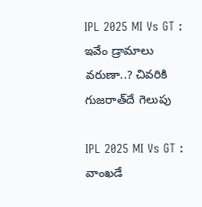IPL 2025 MI Vs GT : ఇవేం డ్రామాలు వరుణా..? చివరికి గుజరాత్‌దే గెలుపు

IPL 2025 MI Vs GT : వాంఖడే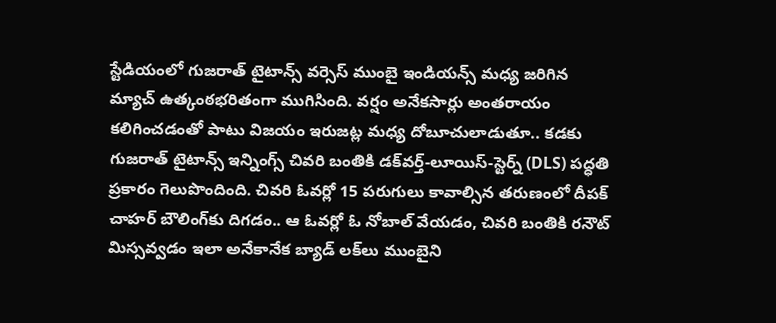స్టేడియంలో గుజరాత్ టైటాన్స్ వర్సెస్ ముంబై ఇండియన్స్ మధ్య జరిగిన మ్యాచ్‌ ఉత్కంఠభరితంగా ముగిసింది. వర్షం అనేకసార్లు అంతరాయం కలిగించడంతో పాటు విజయం ఇరుజట్ల మధ్య దోబూచులాడుతూ.. కడకు గుజరాత్ టైటాన్స్ ఇన్నింగ్స్ చివరి బంతికి డక్‌వర్త్-లూయిస్-స్టెర్న్ (DLS) పద్ధతి ప్రకారం గెలుపొందింది. చివరి ఓవర్లో 15 పరుగులు కావాల్సిన తరుణంలో దీపక్ చాహర్ బౌలింగ్‌కు దిగడం.. ఆ ఓవర్లో ఓ నోబాల్ వేయడం, చివరి బంతికి రనౌట్ మిస్సవ్వడం ఇలా అనేకానేక బ్యాడ్ లక్‌లు ముంబైని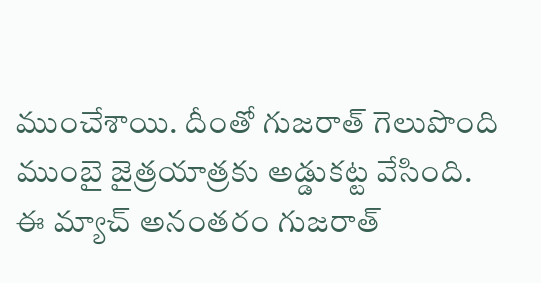ముంచేశాయి. దీంతో గుజరాత్ గెలుపొంది ముంబై జైత్రయాత్రకు అడ్డుకట్ట వేసింది. ఈ మ్యాచ్ అనంతరం గుజరాత్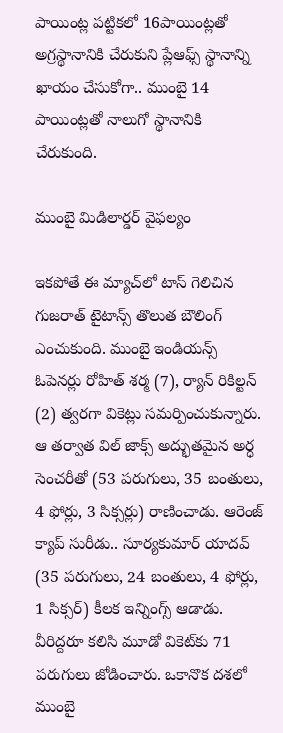పాయింట్ల పట్టికలో 16పాయింట్లతో అగ్రస్థానానికి చేరుకుని ప్లేఆఫ్స్ స్థానాన్ని ఖాయం చేసుకోగా.. ముంబై 14 పాయింట్లతో నాలుగో స్థానానికి చేరుకుంది.

ముంబై మిడిలార్డర్ వైఫల్యం

ఇకపోతే ఈ మ్యాచ్‌లో టాస్ గెలిచిన గుజరాత్ టైటాన్స్ తొలుత బౌలింగ్ ఎంచుకుంది. ముంబై ఇండియన్స్  ఓపెనర్లు రోహిత్ శర్మ (7), ర్యాన్ రికిల్టన్ (2) త్వరగా వికెట్లు సమర్పించుకున్నారు. ఆ తర్వాత విల్ జాక్స్ అద్భుతమైన అర్ధ సెంచరీతో (53 పరుగులు, 35 బంతులు, 4 ఫోర్లు, 3 సిక్సర్లు) రాణించాడు. ఆరెంజ్ క్యాప్ సురీడు.. సూర్యకుమార్ యాదవ్ (35 పరుగులు, 24 బంతులు, 4 ఫోర్లు, 1 సిక్సర్) కీలక ఇన్నింగ్స్ ఆడాడు. వీరిద్దరూ కలిసి మూడో వికెట్‌కు 71 పరుగులు జోడించారు. ఒకానొక దశలో ముంబై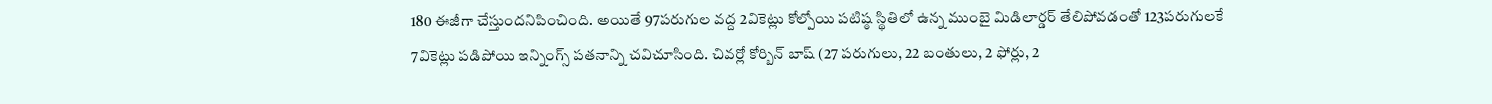180 ఈజీగా చేస్తుందనిపించింది. అయితే 97పరుగుల వద్ద 2వికెట్లు కోల్పోయి పటిష్ఠ స్థితిలో ఉన్న ముంబై మిడిలార్డర్ తేలిపోవడంతో 123పరుగులకే 7వికెట్లు పడిపోయి ఇన్నింగ్స్ పతనాన్ని చవిచూసింది. చివర్లో కోర్బిన్ బాష్ (27 పరుగులు, 22 బంతులు, 2 ఫోర్లు, 2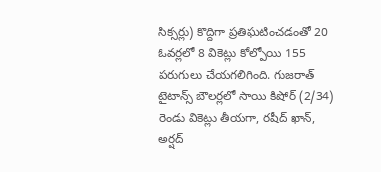సిక్సర్లు) కొద్దిగా ప్రతిఘటించడంతో 20 ఓవర్లలో 8 వికెట్లు కోల్పోయి 155 పరుగులు చేయగలిగింది. గుజరాత్ టైటాన్స్ బౌలర్లలో సాయి కిషోర్ (2/34) రెండు వికెట్లు తీయగా, రషీద్ ఖాన్, అర్షద్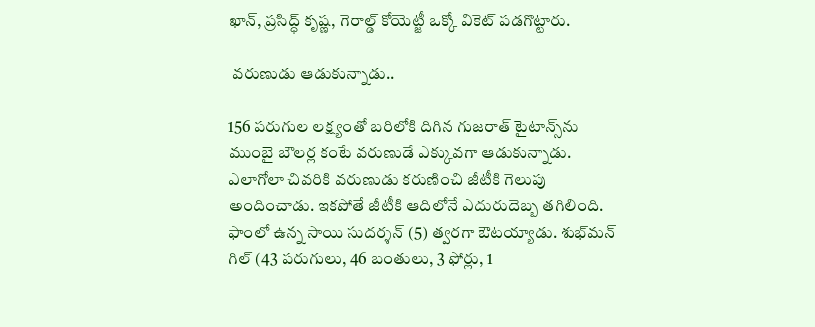ఖాన్, ప్రసిద్ధ్ కృష్ణ, గెరాల్డ్ కోయెట్జీ ఒక్కో వికెట్ పడగొట్టారు.

 వరుణుడు ఆడుకున్నాడు..

156 పరుగుల లక్ష్యంతో బరిలోకి దిగిన గుజరాత్ టైటాన్స్‌ను ముంబై బౌలర్ల కంటే వరుణుడే ఎక్కువగా ఆడుకున్నాడు. ఎలాగోలా చివరికి వరుణుడు కరుణించి జీటీకి గెలుపు అందించాడు. ఇకపోతే జీటీకి ఆదిలోనే ఎదురుదెబ్బ తగిలింది. ఫాంలో ఉన్న సాయి సుదర్శన్ (5) త్వరగా ఔటయ్యాడు. శుభ్‌మన్ గిల్ (43 పరుగులు, 46 బంతులు, 3 ఫోర్లు, 1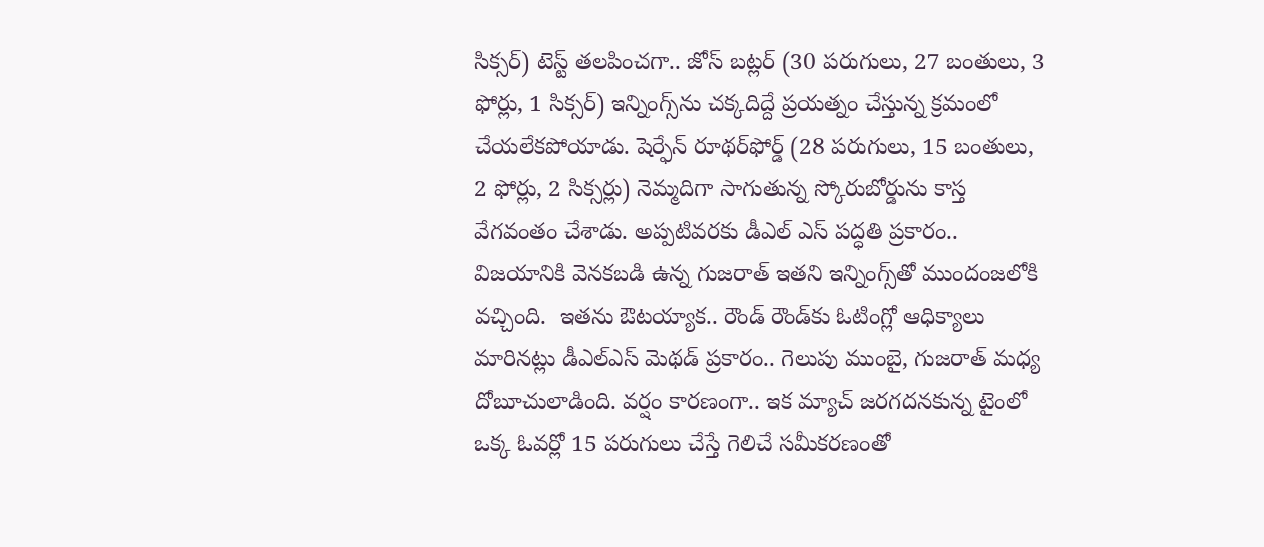సిక్సర్) టెస్ట్ తలపించగా.. జోస్ బట్లర్ (30 పరుగులు, 27 బంతులు, 3 ఫోర్లు, 1 సిక్సర్) ఇన్నింగ్స్‌ను చక్కదిద్దే ప్రయత్నం చేస్తున్న క్రమంలో చేయలేకపోయాడు. షెర్ఫేన్ రూథర్‌ఫోర్డ్ (28 పరుగులు, 15 బంతులు, 2 ఫోర్లు, 2 సిక్సర్లు) నెమ్మదిగా సాగుతున్న స్కోరుబోర్డును కాస్త వేగవంతం చేశాడు. అప్పటివరకు డీఎల్ ఎస్ పద్ధతి ప్రకారం.. విజయానికి వెనకబడి ఉన్న గుజరాత్ ఇతని ఇన్నింగ్స్‌తో ముందంజలోకి వచ్చింది.  ఇతను ఔటయ్యాక.. రౌండ్ రౌండ్‌కు ఓటింగ్లో ఆధిక్యాలు మారినట్లు డీఎల్ఎస్ మెథడ్ ప్రకారం.. గెలుపు ముంబై, గుజరాత్ మధ్య దోబూచులాడింది. వర్షం కారణంగా.. ఇక మ్యాచ్ జరగదనకున్న టైంలో ఒక్క ఓవర్లో 15 పరుగులు చేస్తే గెలిచే సమీకరణంతో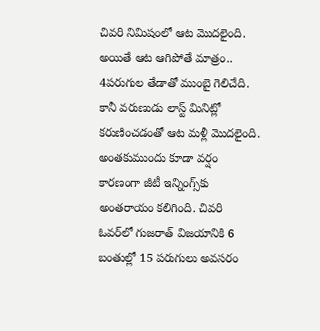చివరి నిమిషంలో ఆట మొదలైంది. అయితే ఆట ఆగిపోతే మాత్రం.. 4పరుగుల తేడాతో ముంబై గెలిచేది. కానీ వరుణుడు లాస్ట్ మినిట్లో కరుణించడంతో ఆట మళ్లీ మొదలైంది. అంతకుముందు కూడా వర్షం కారణంగా జీటీ ఇన్నింగ్స్‌కు అంతరాయం కలిగింది. చివరి ఓవర్‌లో గుజరాత్ విజయానికి 6 బంతుల్లో 15 పరుగులు అవసరం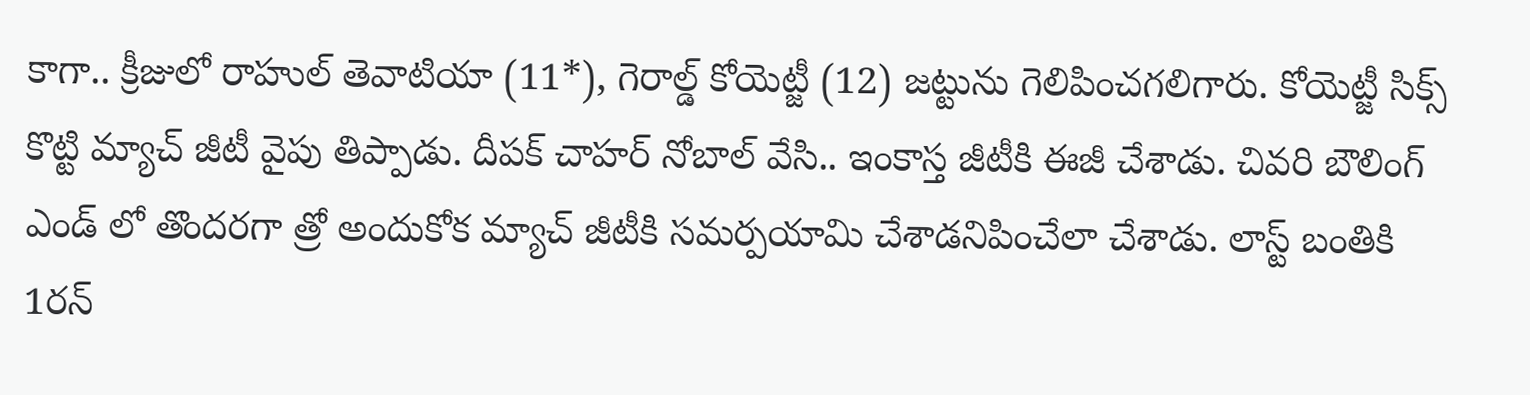కాగా.. క్రీజులో రాహుల్ తెవాటియా (11*), గెరాల్డ్ కోయెట్జీ (12) జట్టును గెలిపించగలిగారు. కోయెట్జీ సిక్స్ కొట్టి మ్యాచ్ జీటీ వైపు తిప్పాడు. దీపక్ చాహర్ నోబాల్ వేసి.. ఇంకాస్త జీటీకి ఈజీ చేశాడు. చివరి బౌలింగ్ ఎండ్ లో తొందరగా త్రో అందుకోక మ్యాచ్ జీటీకి సమర్పయామి చేశాడనిపించేలా చేశాడు. లాస్ట్ బంతికి 1రన్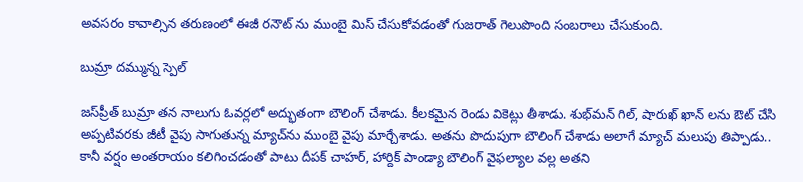అవసరం కావాల్సిన తరుణంలో ఈజీ రనౌట్ ను ముంబై మిస్ చేసుకోవడంతో గుజరాత్ గెలుపొంది సంబరాలు చేసుకుంది.

బుమ్రా దమ్మున్న స్పెల్

జస్‌ప్రీత్ బుమ్రా తన నాలుగు ఓవర్లలో అద్భుతంగా బౌలింగ్ చేశాడు. కీలకమైన రెండు వికెట్లు తీశాడు. శుభ్‌మన్ గిల్, షారుఖ్ ఖాన్ లను ఔట్ చేసి అప్పటివరకు జీటీ వైపు సాగుతున్న మ్యాచ్‌ను ముంబై వైపు మార్చేశాడు. అతను పొదుపుగా బౌలింగ్ చేశాడు అలాగే మ్యాచ్ మలుపు తిప్పాడు.. కానీ వర్షం అంతరాయం కలిగించడంతో పాటు దీపక్ చాహర్, హార్దిక్ పాండ్యా బౌలింగ్ వైఫల్యాల వల్ల అతని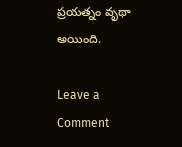ప్రయత్నం వృథా అయింది.

Leave a Comment